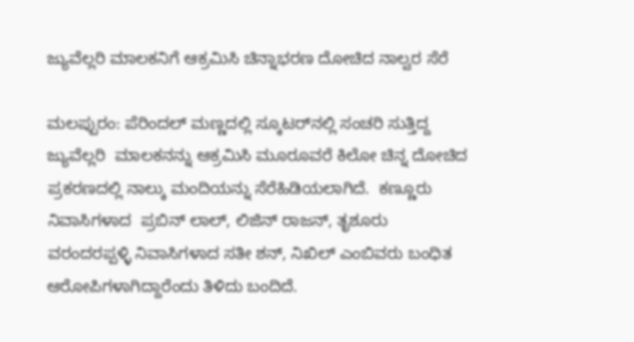ಜ್ಯುವೆಲ್ಲರಿ ಮಾಲಕನಿಗೆ ಆಕ್ರಮಿಸಿ ಚಿನ್ನಾಭರಣ ದೋಚಿದ ನಾಲ್ವರ ಸೆರೆ

ಮಲಪ್ಪುರಂ: ಪೆರಿಂದಲ್ ಮಣ್ಣದಲ್ಲಿ ಸ್ಕೂಟರ್‌ನಲ್ಲಿ ಸಂಚರಿ ಸುತ್ತಿದ್ದ ಜ್ಯುವೆಲ್ಲರಿ  ಮಾಲಕನನ್ನು ಆಕ್ರಮಿಸಿ ಮೂರೂವರೆ ಕಿಲೋ ಚಿನ್ನ ದೋಚಿದ ಪ್ರಕರಣದಲ್ಲಿ ನಾಲ್ಕು ಮಂದಿಯನ್ನು ಸೆರೆಹಿಡಿಯಲಾಗಿದೆ.  ಕಣ್ಣೂರು ನಿವಾಸಿಗಳಾದ  ಪ್ರಬಿನ್ ಲಾಲ್, ಲಿಜಿನ್ ರಾಜನ್, ತೃಶೂರು ವರಂದರಪ್ಪಳ್ಳಿ ನಿವಾಸಿಗಳಾದ ಸತೀ ಶನ್, ನಿಖಿಲ್ ಎಂಬಿವರು ಬಂಧಿತ ಆರೋಪಿಗಳಾಗಿದ್ದಾರೆಂದು ತಿಳಿದು ಬಂದಿದೆ.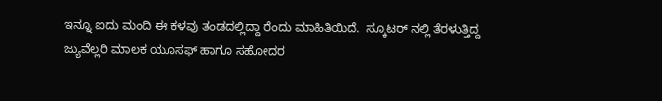ಇನ್ನೂ ಐದು ಮಂದಿ ಈ ಕಳವು ತಂಡದಲ್ಲಿದ್ದಾ ರೆಂದು ಮಾಹಿತಿಯಿದೆ.  ಸ್ಕೂಟರ್ ನಲ್ಲಿ ತೆರಳುತ್ತಿದ್ದ ಜ್ಯುವೆಲ್ಲರಿ ಮಾಲಕ ಯೂಸಫ್ ಹಾಗೂ ಸಹೋದರ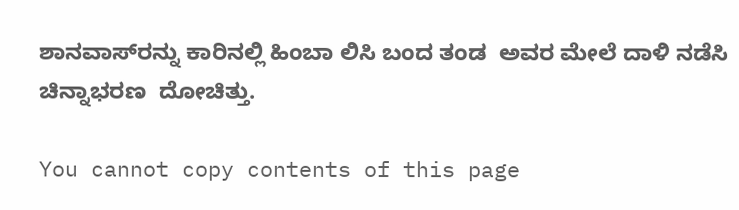ಶಾನವಾಸ್‌ರನ್ನು ಕಾರಿನಲ್ಲಿ ಹಿಂಬಾ ಲಿಸಿ ಬಂದ ತಂಡ  ಅವರ ಮೇಲೆ ದಾಳಿ ನಡೆಸಿ ಚಿನ್ನಾಭರಣ  ದೋಚಿತ್ತು.

You cannot copy contents of this page